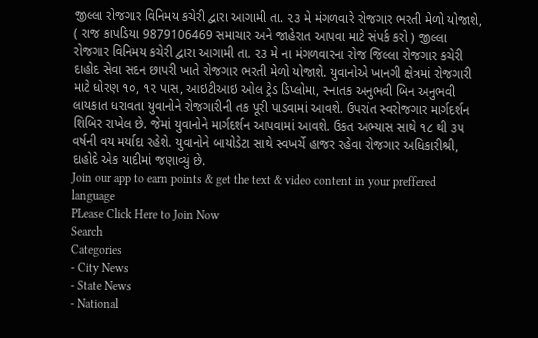જીલ્લા રોજગાર વિનિમય કચેરી દ્વારા આગામી તા. ૨૩ મે મંગળવારે રોજગાર ભરતી મેળો યોજાશે, ( રાજ કાપડિયા 9879106469 સમાચાર અને જાહેરાત આપવા માટે સંપર્ક કરો ) જીલ્લા રોજગાર વિનિમય કચેરી દ્વારા આગામી તા. ૨૩ મે ના મંગળવારના રોજ જિલ્લા રોજગાર કચેરી દાહોદ સેવા સદન છાપરી ખાતે રોજગાર ભરતી મેળો યોજાશે. યુવાનોએ ખાનગી ક્ષેત્રમાં રોજગારી માટે ધોરણ ૧૦, ૧૨ પાસ, આઇટીઆઇ ઓલ ટ્રેડ ડિપ્લોમા, સ્નાતક અનુભવી બિન અનુભવી લાયકાત ધરાવતા યુવાનોને રોજગારીની તક પૂરી પાડવામાં આવશે. ઉપરાંત સ્વરોજગાર માર્ગદર્શન શિબિર રાખેલ છે. જેમાં યુવાનોને માર્ગદર્શન આપવામાં આવશે. ઉકત અભ્યાસ સાથે ૧૮ થી ૩૫ વર્ષની વય મર્યાદા રહેશે. યુવાનોને બાયોડેટા સાથે સ્વખર્ચે હાજર રહેવા રોજગાર અધિકારીશ્રી, દાહોદે એક યાદીમાં જણાવ્યું છે.
Join our app to earn points & get the text & video content in your preffered language
PLease Click Here to Join Now
Search
Categories
- City News
- State News
- National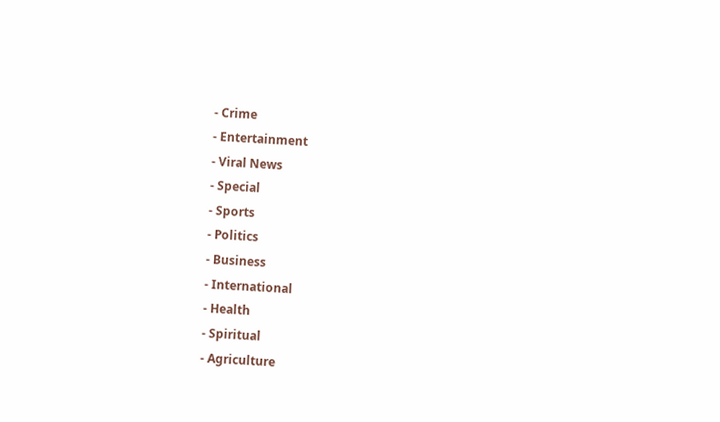- Crime
- Entertainment
- Viral News
- Special
- Sports
- Politics
- Business
- International
- Health
- Spiritual
- Agriculture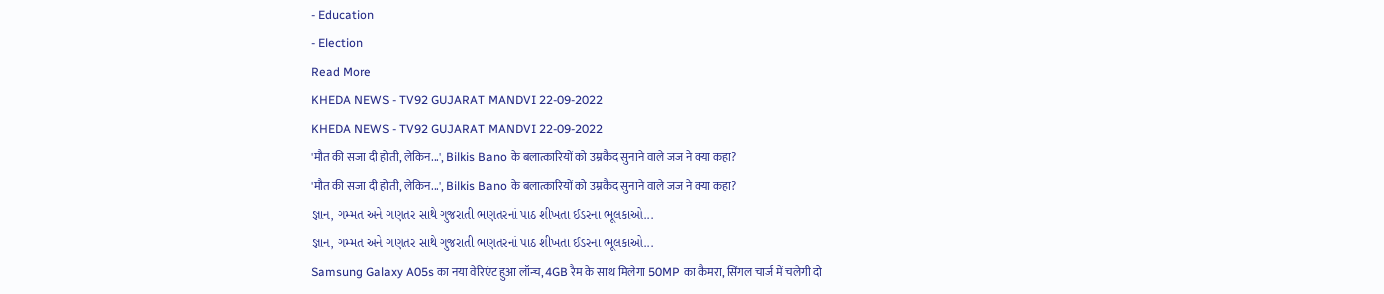- Education
- Election
Read More
KHEDA NEWS - TV92 GUJARAT MANDVI 22-09-2022
KHEDA NEWS - TV92 GUJARAT MANDVI 22-09-2022
'मौत की सजा दी होती, लेकिन...', Bilkis Bano के बलात्कारियों को उम्रकैद सुनाने वाले जज ने क्या कहा?
'मौत की सजा दी होती, लेकिन...', Bilkis Bano के बलात्कारियों को उम्रकैद सुनाने वाले जज ने क्या कहा?
જ્ઞાન, ગમ્મત અને ગણતર સાથે ગુજરાતી ભણતરનાં પાઠ શીખતા ઈડરના ભૂલકાઓ...
જ્ઞાન, ગમ્મત અને ગણતર સાથે ગુજરાતી ભણતરનાં પાઠ શીખતા ઈડરના ભૂલકાઓ...
Samsung Galaxy A05s का नया वेरिएंट हुआ लॉन्च, 4GB रैम के साथ मिलेगा 50MP का कैमरा, सिंगल चार्ज में चलेगी दो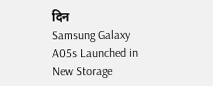दिन
Samsung Galaxy A05s Launched in New Storage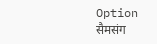Option सैमसंग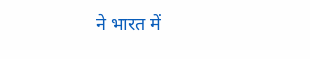ने भारत में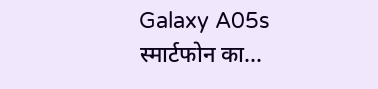Galaxy A05s स्मार्टफोन का...